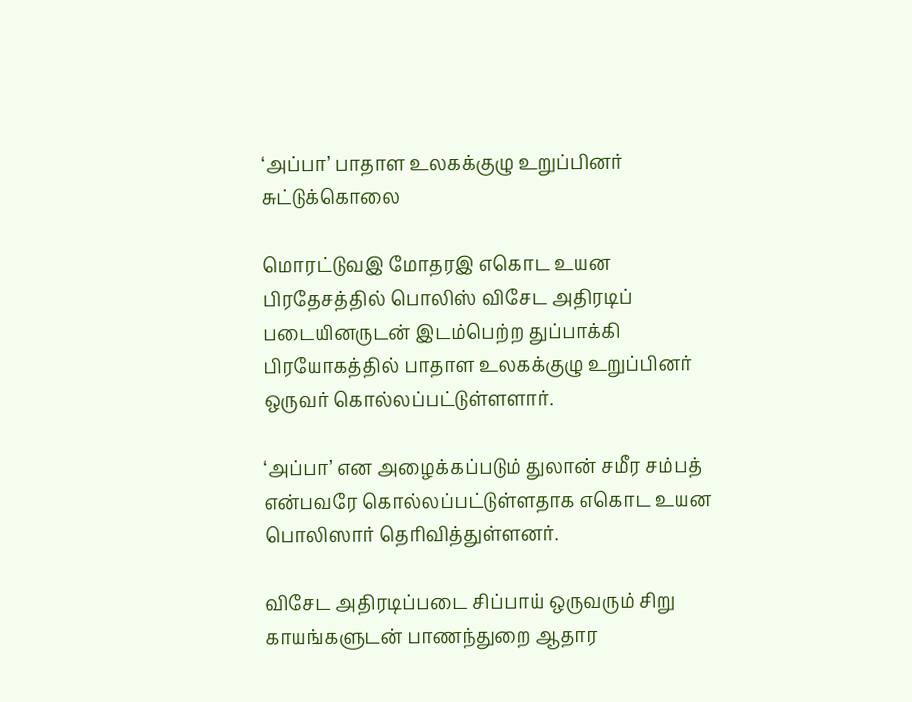‘அப்பா’ பாதாள உலகக்குழு உறுப்பினர் சுட்டுக்கொலை

மொரட்டுவஇ மோதரஇ எகொட உயன பிரதேசத்தில் பொலிஸ் விசேட அதிரடிப் படையினருடன் இடம்பெற்ற துப்பாக்கி பிரயோகத்தில் பாதாள உலகக்குழு உறுப்பினர் ஒருவர் கொல்லப்பட்டுள்ளளார்.

‘அப்பா’ என அழைக்கப்படும் துலான் சமீர சம்பத் என்பவரே கொல்லப்பட்டுள்ளதாக எகொட உயன பொலிஸார் தெரிவித்துள்ளனர்.

விசேட அதிரடிப்படை சிப்பாய் ஒருவரும் சிறு காயங்களுடன் பாணந்துறை ஆதார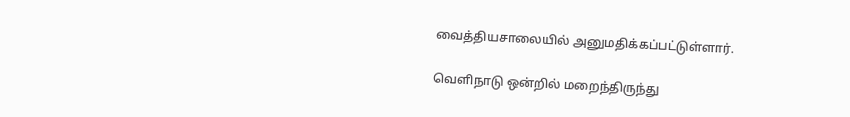வைத்தியசாலையில் அனுமதிக்கப்பட்டுள்ளார்.

வெளிநாடு ஒன்றில் மறைந்திருந்து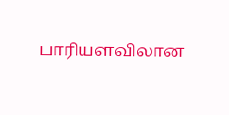பாரியளவிலான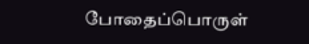போதைப்பொருள்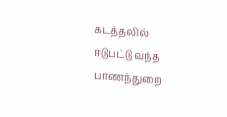கடத்தலில் ஈடுபட்டு வந்த பாணந்துறை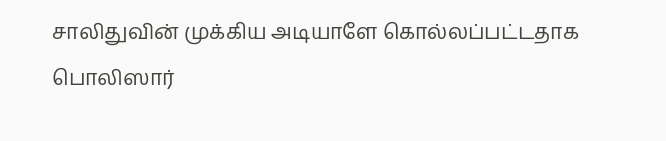சாலிதுவின் முக்கிய அடியாளே கொல்லப்பட்டதாக பொலிஸார்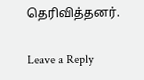தெரிவித்தனர்.

Leave a Reply